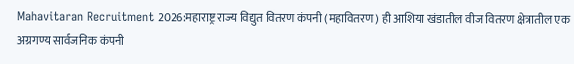Mahavitaran Recruitment 2026:महाराष्ट्र राज्य विद्युत वितरण कंपनी (महावितरण) ही आशिया खंडातील वीज वितरण क्षेत्रातील एक अग्रगण्य सार्वजनिक कंपनी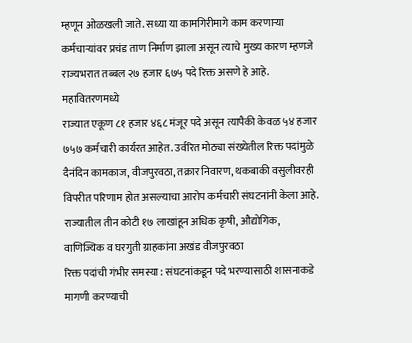म्हणून ओळखली जाते. सध्या या कामगिरीमागे काम करणाऱ्या कर्मचाऱ्यांवर प्रचंड ताण निर्माण झाला असून त्याचे मुख्य कारण म्हणजे राज्यभरात तब्बल २७ हजार ६७५ पदे रिक्त असणे हे आहे.
महावितरणमध्ये
राज्यात एकूण ८१ हजार ४६८ मंजूर पदे असून त्यापैकी केवळ ५४ हजार ७५७ कर्मचारी कार्यरत आहेत. उर्वरित मोठ्या संख्येतील रिक्त पदांमुळे दैनंदिन कामकाज, वीजपुरवठा, तक्रार निवारण, थकबाकी वसुलीवरही विपरीत परिणाम होत असल्याचा आरोप कर्मचारी संघटनांनी केला आहे. राज्यातील तीन कोटी १७ लाखांहून अधिक कृषी, औद्योगिक, वाणिज्यिक व घरगुती ग्राहकांना अखंड वीजपुरवठा
रिक्त पदांची गंभीर समस्या : संघटनांकडून पदे भरण्यासाठी शासनाकडे मागणी करण्याची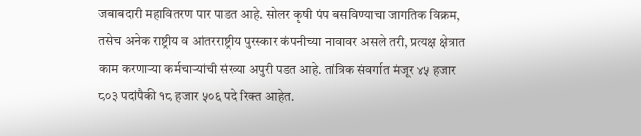जबाबदारी महावितरण पार पाडत आहे. सोलर कृषी पंप बसविण्याचा जागतिक विक्रम, तसेच अनेक राष्ट्रीय व आंतरराष्ट्रीय पुरस्कार कंपनीच्या नावावर असले तरी, प्रत्यक्ष क्षेत्रात काम करणाऱ्या कर्मचाऱ्यांची संख्या अपुरी पडत आहे. तांत्रिक संवर्गात मंजूर ४५ हजार ८०३ पदांपैकी १८ हजार ५०६ पदे रिक्त आहेत.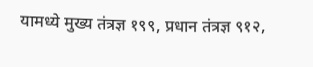यामध्ये मुख्य तंत्रज्ञ १९९, प्रधान तंत्रज्ञ ९१२,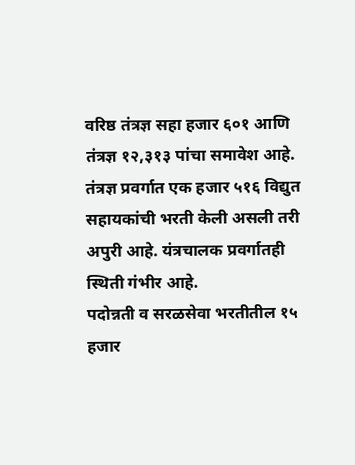वरिष्ठ तंत्रज्ञ सहा हजार ६०१ आणि तंत्रज्ञ १२,३१३ पांचा समावेश आहे. तंत्रज्ञ प्रवर्गात एक हजार ५१६ विद्युत सहायकांची भरती केली असली तरी अपुरी आहे. यंत्रचालक प्रवर्गातही स्थिती गंभीर आहे.
पदोन्नती व सरळसेवा भरतीतील १५ हजार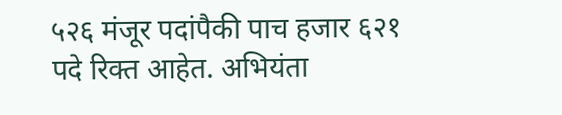५२६ मंजूर पदांपैकी पाच हजार ६२१ पदे रिक्त आहेत. अभियंता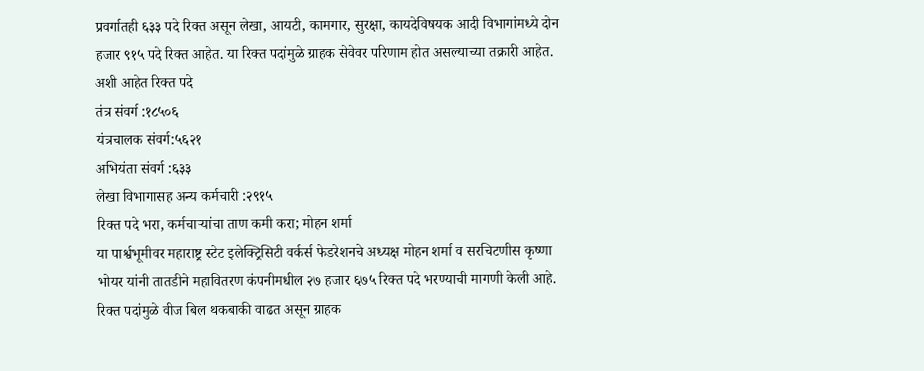प्रवर्गातही ६३३ पदे रिक्त असून लेखा, आयटी, कामगार, सुरक्षा, कायदेविषयक आदी विभागांमध्ये दोन हजार ९१५ पदे रिक्त आहेत. या रिक्त पदांमुळे ग्राहक सेवेवर परिणाम होत असल्याच्या तक्रारी आहेत.
अशी आहेत रिक्त पदे
तंत्र संवर्ग :१८५०६
यंत्रचालक संवर्ग:५६२१
अभियंता संवर्ग :६३३
लेखा विभागासह अन्य कर्मचारी :२९१५
रिक्त पदे भरा, कर्मचाऱ्यांचा ताण कमी करा; मोहन शर्मा
या पार्श्वभूमीवर महाराष्ट्र स्टेट इलेक्ट्रिसिटी वर्कर्स फेडरेशनचे अध्यक्ष मोहन शर्मा व सरचिटणीस कृष्णा भोयर यांनी तातडीने महावितरण कंपनीमधील २७ हजार ६७५ रिक्त पदे भरण्याची मागणी केली आहे. रिक्त पदांमुळे वीज बिल थकबाकी वाढत असून ग्राहक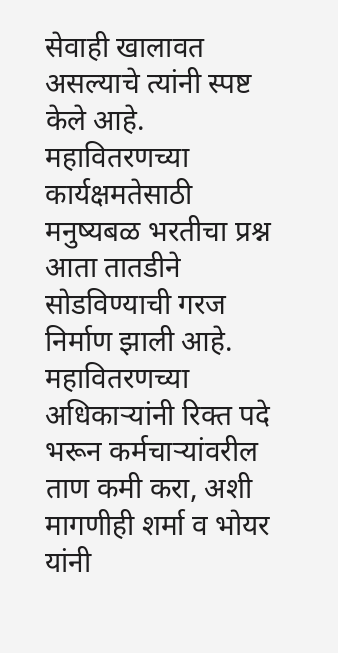सेवाही खालावत असल्याचे त्यांनी स्पष्ट केले आहे. महावितरणच्या कार्यक्षमतेसाठी मनुष्यबळ भरतीचा प्रश्न आता तातडीने सोडविण्याची गरज निर्माण झाली आहे. महावितरणच्या अधिकाऱ्यांनी रिक्त पदे भरून कर्मचाऱ्यांवरील ताण कमी करा, अशी मागणीही शर्मा व भोयर यांनी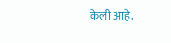केली आहे.